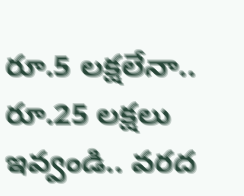రూ.5 లక్షలేనా.. రూ.25 లక్షలు ఇవ్వండి.. వరద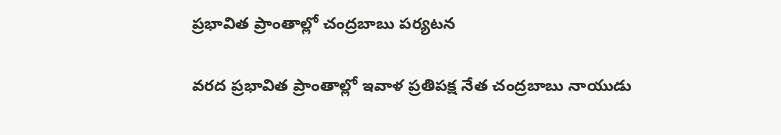ప్రభావిత ప్రాంతాల్లో చంద్రబాబు పర్యటన

వరద ప్రభావిత ప్రాంతాల్లో ఇవాళ ప్రతిపక్ష నేత చంద్రబాబు నాయుడు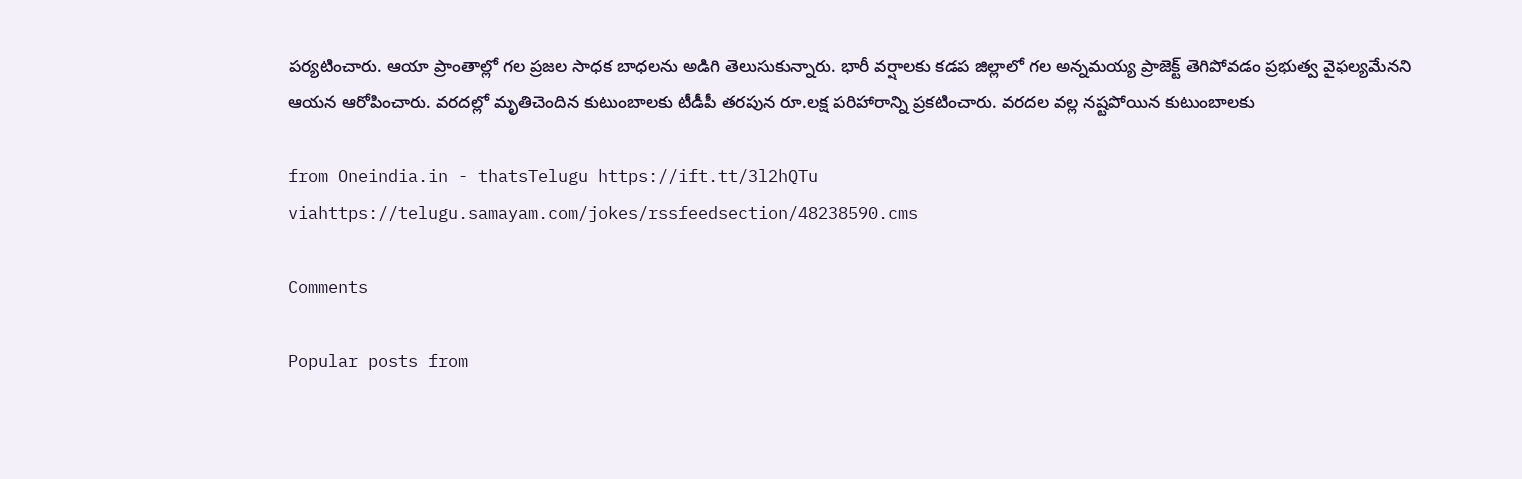పర్యటించారు. ఆయా ప్రాంతాల్లో గల ప్రజల సాధక బాధలను అడిగి తెలుసుకున్నారు. భారీ వర్షాలకు కడప జిల్లాలో గల అన్నమయ్య ప్రాజెక్ట్‌ తెగిపోవడం ప్రభుత్వ వైఫల్యమేనని ఆయన ఆరోపించారు. వరదల్లో మృతిచెందిన కుటుంబాలకు టీడీపీ తరపున రూ.లక్ష పరిహారాన్ని ప్రకటించారు. వరదల వల్ల నష్టపోయిన కుటుంబాలకు

from Oneindia.in - thatsTelugu https://ift.tt/3l2hQTu
viahttps://telugu.samayam.com/jokes/rssfeedsection/48238590.cms

Comments

Popular posts from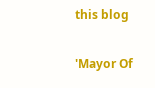this blog

'Mayor Of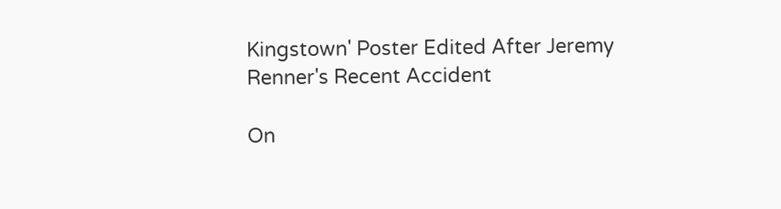Kingstown' Poster Edited After Jeremy Renner's Recent Accident

On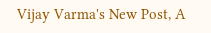Vijay Varma's New Post, A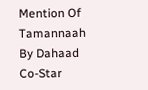Mention Of Tamannaah By Dahaad Co-Star